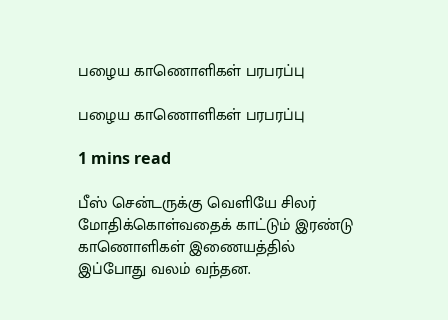பழைய காணொளிகள் பரபரப்பு

பழைய காணொளிகள் பரபரப்பு

1 mins read

பீஸ் சென்டருக்கு வெளியே சிலர் மோதிக்கொள்வதைக் காட்டும் இரண்டு காணொளிகள் இணையத்தில் இப்போது வலம் வந்தன.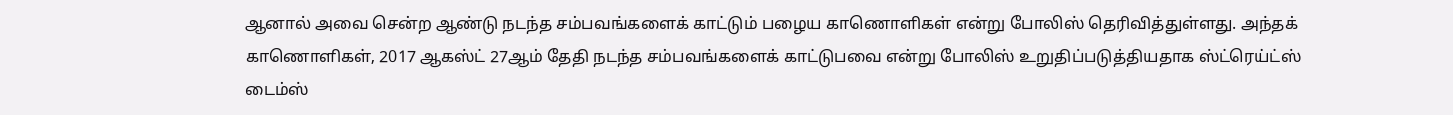ஆனால் அவை சென்ற ஆண்டு நடந்த சம்பவங்களைக் காட்டும் பழைய காணொளிகள் என்று போலிஸ் தெரிவித்துள்ளது. அந்தக் காணொளிகள், 2017 ஆகஸ்ட் 27ஆம் தேதி நடந்த சம்பவங்களைக் காட்டுபவை என்று போலிஸ் உறுதிப்படுத்தியதாக ஸ்ட்ரெய்ட்ஸ் டைம்ஸ்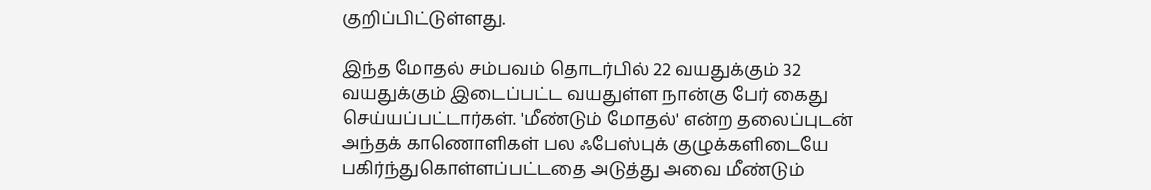குறிப்பிட்டுள்ளது.

இந்த மோதல் சம்பவம் தொடர்பில் 22 வயதுக்கும் 32 வயதுக்கும் இடைப்பட்ட வயதுள்ள நான்கு பேர் கைது செய்யப்பட்டார்கள். 'மீண்டும் மோதல்' என்ற தலைப்புடன் அந்தக் காணொளிகள் பல ஃபேஸ்புக் குழுக்களிடையே பகிர்ந்துகொள்ளப்பட்டதை அடுத்து அவை மீண்டும்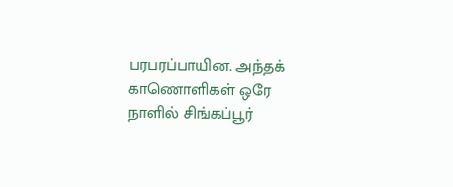பரபரப்பாயின. அந்தக் காணொளிகள் ஒரே நாளில் சிங்கப்பூர்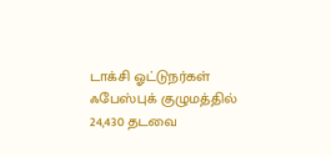டாக்சி ஓட்டுநர்கள் ஃபேஸ்புக் குழுமத்தில் 24,430 தடவை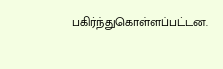பகிர்ந்துகொள்ளப்பட்டன.